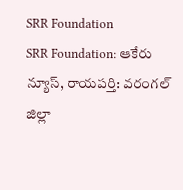SRR Foundation
SRR Foundation: ఆకేరు న్యూస్, రాయపర్తి: వరంగల్ జిల్లా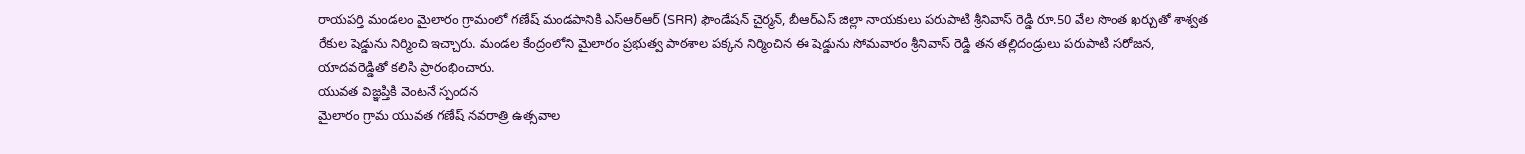రాయపర్తి మండలం మైలారం గ్రామంలో గణేష్ మండపానికి ఎస్ఆర్ఆర్ (SRR) ఫౌండేషన్ చైర్మన్, బీఆర్ఎస్ జిల్లా నాయకులు పరుపాటి శ్రీనివాస్ రెడ్డి రూ.50 వేల సొంత ఖర్చుతో శాశ్వత రేకుల షెడ్డును నిర్మించి ఇచ్చారు. మండల కేంద్రంలోని మైలారం ప్రభుత్వ పాఠశాల పక్కన నిర్మించిన ఈ షెడ్డును సోమవారం శ్రీనివాస్ రెడ్డి తన తల్లిదండ్రులు పరుపాటి సరోజన, యాదవరెడ్డితో కలిసి ప్రారంభించారు.
యువత విజ్ఞప్తికి వెంటనే స్పందన
మైలారం గ్రామ యువత గణేష్ నవరాత్రి ఉత్సవాల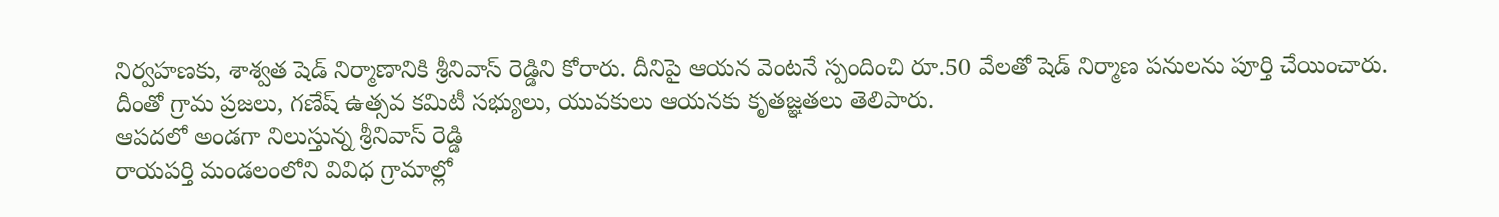నిర్వహణకు, శాశ్వత షెడ్ నిర్మాణానికి శ్రీనివాస్ రెడ్డిని కోరారు. దీనిపై ఆయన వెంటనే స్పందించి రూ.50 వేలతో షెడ్ నిర్మాణ పనులను పూర్తి చేయించారు. దీంతో గ్రామ ప్రజలు, గణేష్ ఉత్సవ కమిటీ సభ్యులు, యువకులు ఆయనకు కృతజ్ఞతలు తెలిపారు.
ఆపదలో అండగా నిలుస్తున్న శ్రీనివాస్ రెడ్డి
రాయపర్తి మండలంలోని వివిధ గ్రామాల్లో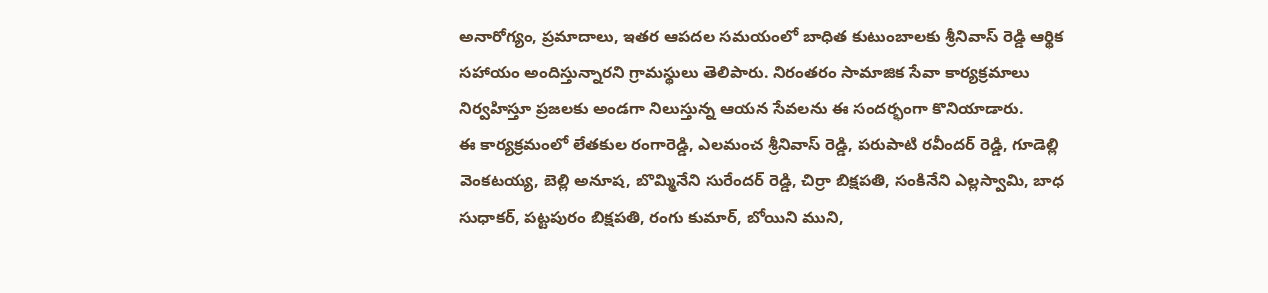అనారోగ్యం, ప్రమాదాలు, ఇతర ఆపదల సమయంలో బాధిత కుటుంబాలకు శ్రీనివాస్ రెడ్డి ఆర్థిక సహాయం అందిస్తున్నారని గ్రామస్థులు తెలిపారు. నిరంతరం సామాజిక సేవా కార్యక్రమాలు నిర్వహిస్తూ ప్రజలకు అండగా నిలుస్తున్న ఆయన సేవలను ఈ సందర్భంగా కొనియాడారు.
ఈ కార్యక్రమంలో లేతకుల రంగారెడ్డి, ఎలమంచ శ్రీనివాస్ రెడ్డి, పరుపాటి రవీందర్ రెడ్డి, గూడెల్లి వెంకటయ్య, బెల్లి అనూష, బొమ్మినేని సురేందర్ రెడ్డి, చిర్రా బిక్షపతి, సంకినేని ఎల్లస్వామి, బాధ సుధాకర్, పట్టపురం బిక్షపతి, రంగు కుమార్, బోయిని ముని,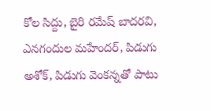కోల సిద్దు, బైరి రమేష్ బాదరవి, ఎనగందుల మహేందర్, పిడుగు అశోక్, పిడుగు వెంకన్నతో పాటు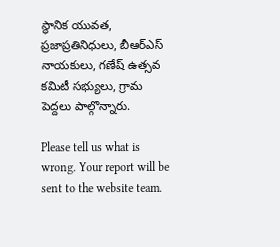స్థానిక యువత, ప్రజాప్రతినిధులు, బీఆర్ఎస్ నాయకులు, గణేష్ ఉత్సవ కమిటీ సభ్యులు, గ్రామ పెద్దలు పాల్గొన్నారు.

Please tell us what is wrong. Your report will be sent to the website team.